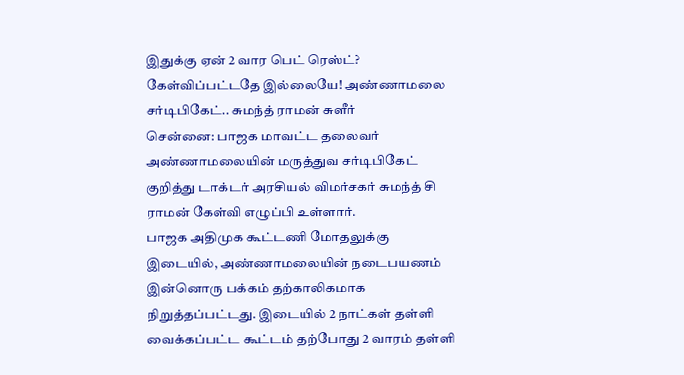இதுக்கு ஏன் 2 வார பெட் ரெஸ்ட்? கேள்விப்பட்டதே இல்லையே! அண்ணாமலை சர்டிபிகேட்.. சுமந்த் ராமன் சுளீர்
சென்னை: பாஜக மாவட்ட தலைவர் அண்ணாமலையின் மருத்துவ சர்டிபிகேட் குறித்து டாக்டர் அரசியல் விமர்சகர் சுமந்த் சி ராமன் கேள்வி எழுப்பி உள்ளார்.
பாஜக அதிமுக கூட்டணி மோதலுக்கு இடையில், அண்ணாமலையின் நடைபயணம் இன்னொரு பக்கம் தற்காலிகமாக நிறுத்தப்பட்டது. இடையில் 2 நாட்கள் தள்ளி வைக்கப்பட்ட கூட்டம் தற்போது 2 வாரம் தள்ளி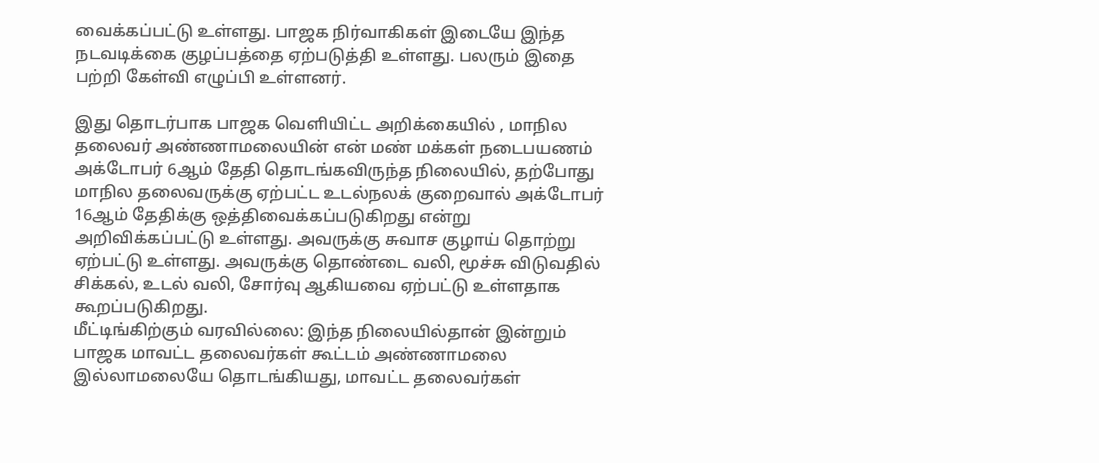வைக்கப்பட்டு உள்ளது. பாஜக நிர்வாகிகள் இடையே இந்த நடவடிக்கை குழப்பத்தை ஏற்படுத்தி உள்ளது. பலரும் இதை பற்றி கேள்வி எழுப்பி உள்ளனர்.

இது தொடர்பாக பாஜக வெளியிட்ட அறிக்கையில் , மாநில தலைவர் அண்ணாமலையின் என் மண் மக்கள் நடைபயணம் அக்டோபர் 6ஆம் தேதி தொடங்கவிருந்த நிலையில், தற்போது மாநில தலைவருக்கு ஏற்பட்ட உடல்நலக் குறைவால் அக்டோபர் 16ஆம் தேதிக்கு ஒத்திவைக்கப்படுகிறது என்று அறிவிக்கப்பட்டு உள்ளது. அவருக்கு சுவாச குழாய் தொற்று ஏற்பட்டு உள்ளது. அவருக்கு தொண்டை வலி, மூச்சு விடுவதில் சிக்கல், உடல் வலி, சோர்வு ஆகியவை ஏற்பட்டு உள்ளதாக கூறப்படுகிறது.
மீட்டிங்கிற்கும் வரவில்லை: இந்த நிலையில்தான் இன்றும் பாஜக மாவட்ட தலைவர்கள் கூட்டம் அண்ணாமலை இல்லாமலையே தொடங்கியது, மாவட்ட தலைவர்கள்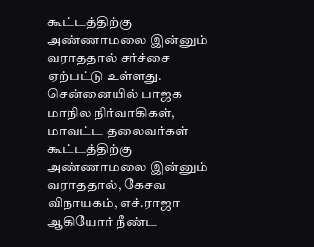கூட்டத்திற்கு அண்ணாமலை இன்னும் வராததால் சர்ச்சை ஏற்பட்டு உள்ளது.
சென்னையில் பாஜக மாநில நிர்வாகிகள், மாவட்ட தலைவர்கள் கூட்டத்திற்கு அண்ணாமலை இன்னும் வராததால், கேசவ விநாயகம், எச்.ராஜா ஆகியோர் நீண்ட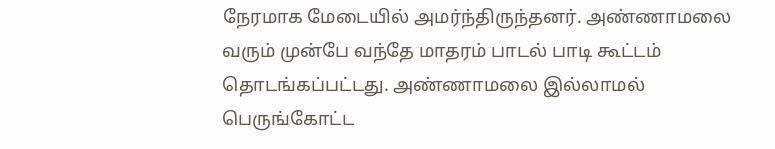நேரமாக மேடையில் அமர்ந்திருந்தனர். அண்ணாமலை வரும் முன்பே வந்தே மாதரம் பாடல் பாடி கூட்டம் தொடங்கப்பட்டது. அண்ணாமலை இல்லாமல் பெருங்கோட்ட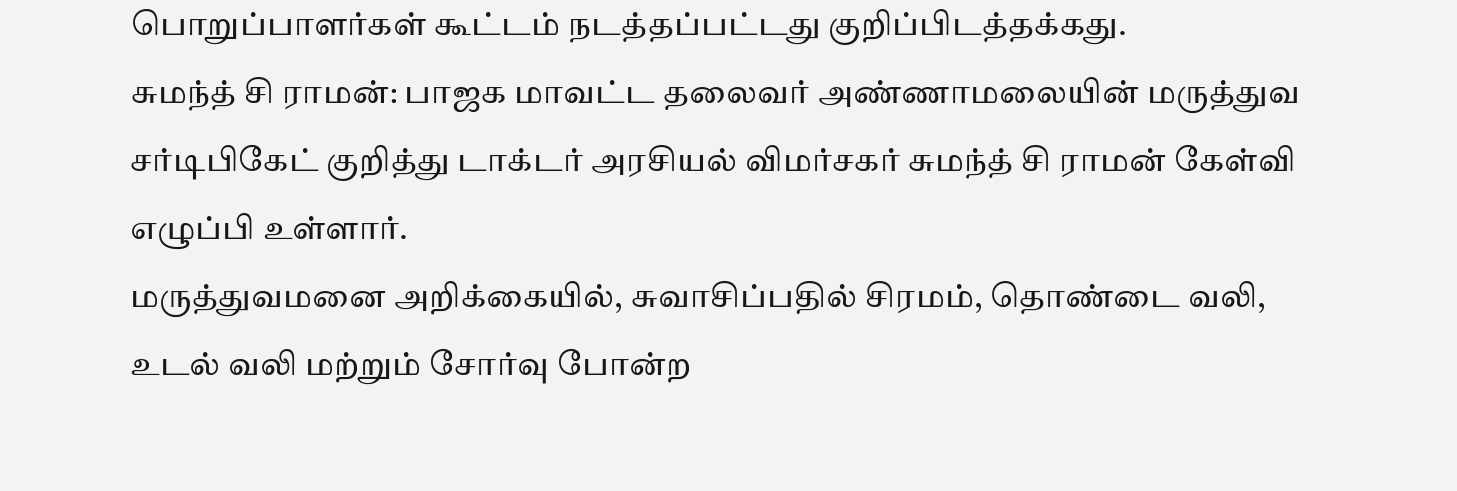பொறுப்பாளர்கள் கூட்டம் நடத்தப்பட்டது குறிப்பிடத்தக்கது.
சுமந்த் சி ராமன்: பாஜக மாவட்ட தலைவர் அண்ணாமலையின் மருத்துவ சர்டிபிகேட் குறித்து டாக்டர் அரசியல் விமர்சகர் சுமந்த் சி ராமன் கேள்வி எழுப்பி உள்ளார்.
மருத்துவமனை அறிக்கையில், சுவாசிப்பதில் சிரமம், தொண்டை வலி, உடல் வலி மற்றும் சோர்வு போன்ற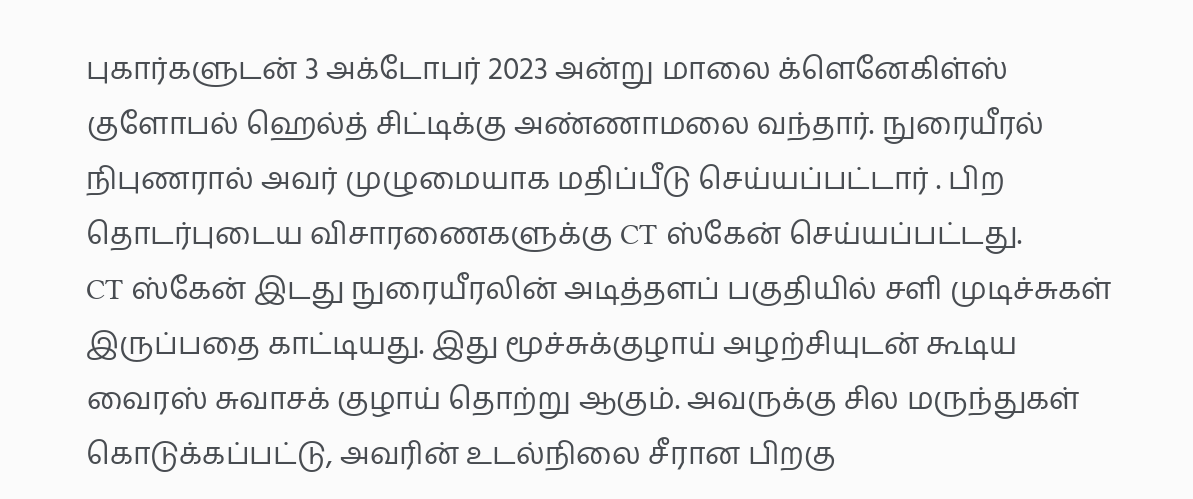புகார்களுடன் 3 அக்டோபர் 2023 அன்று மாலை க்ளெனேகிள்ஸ் குளோபல் ஹெல்த் சிட்டிக்கு அண்ணாமலை வந்தார். நுரையீரல் நிபுணரால் அவர் முழுமையாக மதிப்பீடு செய்யப்பட்டார் . பிற தொடர்புடைய விசாரணைகளுக்கு CT ஸ்கேன் செய்யப்பட்டது.
CT ஸ்கேன் இடது நுரையீரலின் அடித்தளப் பகுதியில் சளி முடிச்சுகள் இருப்பதை காட்டியது. இது மூச்சுக்குழாய் அழற்சியுடன் கூடிய வைரஸ் சுவாசக் குழாய் தொற்று ஆகும். அவருக்கு சில மருந்துகள் கொடுக்கப்பட்டு, அவரின் உடல்நிலை சீரான பிறகு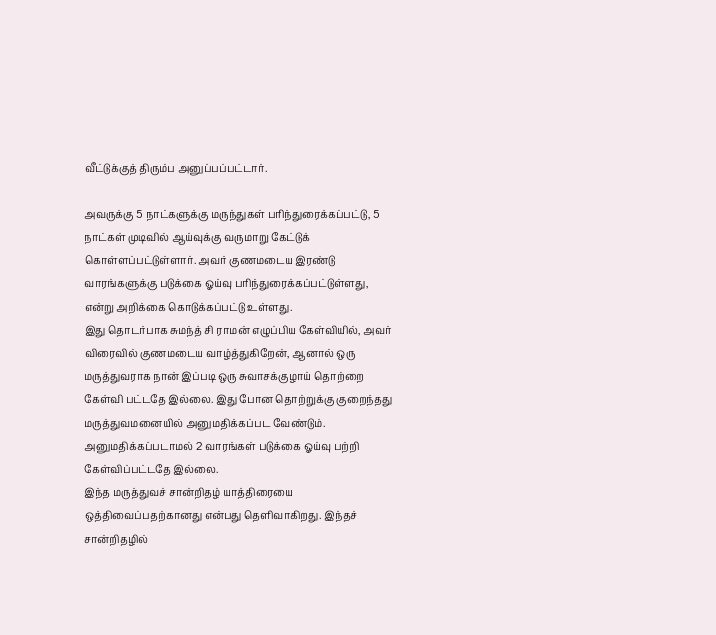வீட்டுக்குத் திரும்ப அனுப்பப்பட்டார்.

அவருக்கு 5 நாட்களுக்கு மருந்துகள் பரிந்துரைக்கப்பட்டு, 5 நாட்கள் முடிவில் ஆய்வுக்கு வருமாறு கேட்டுக் கொள்ளப்பட்டுள்ளார். அவர் குணமடைய இரண்டு வாரங்களுக்கு படுக்கை ஓய்வு பரிந்துரைக்கப்பட்டுள்ளது, என்று அறிக்கை கொடுக்கப்பட்டு உள்ளது.
இது தொடர்பாக சுமந்த் சி ராமன் எழுப்பிய கேள்வியில், அவர் விரைவில் குணமடைய வாழ்த்துகிறேன், ஆனால் ஒரு மருத்துவராக நான் இப்படி ஒரு சுவாசக்குழாய் தொற்றை கேள்வி பட்டதே இல்லை. இது போன தொற்றுக்கு குறைந்தது மருத்துவமனையில் அனுமதிக்கப்பட வேண்டும். அனுமதிக்கப்படாமல் 2 வாரங்கள் படுக்கை ஓய்வு பற்றி கேள்விப்பட்டதே இல்லை.
இந்த மருத்துவச் சான்றிதழ் யாத்திரையை ஒத்திவைப்பதற்கானது என்பது தெளிவாகிறது. இந்தச் சான்றிதழில்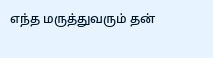எந்த மருத்துவரும் தன்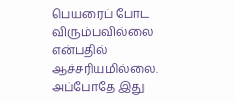பெயரைப் போட விரும்பவில்லை என்பதில் ஆச்சரியமில்லை. அப்போதே இது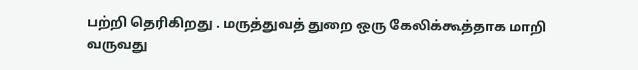பற்றி தெரிகிறது . மருத்துவத் துறை ஒரு கேலிக்கூத்தாக மாறி வருவது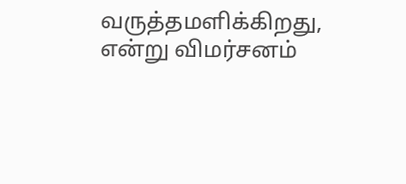வருத்தமளிக்கிறது, என்று விமர்சனம்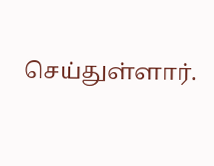செய்துள்ளார்.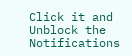Click it and Unblock the Notifications